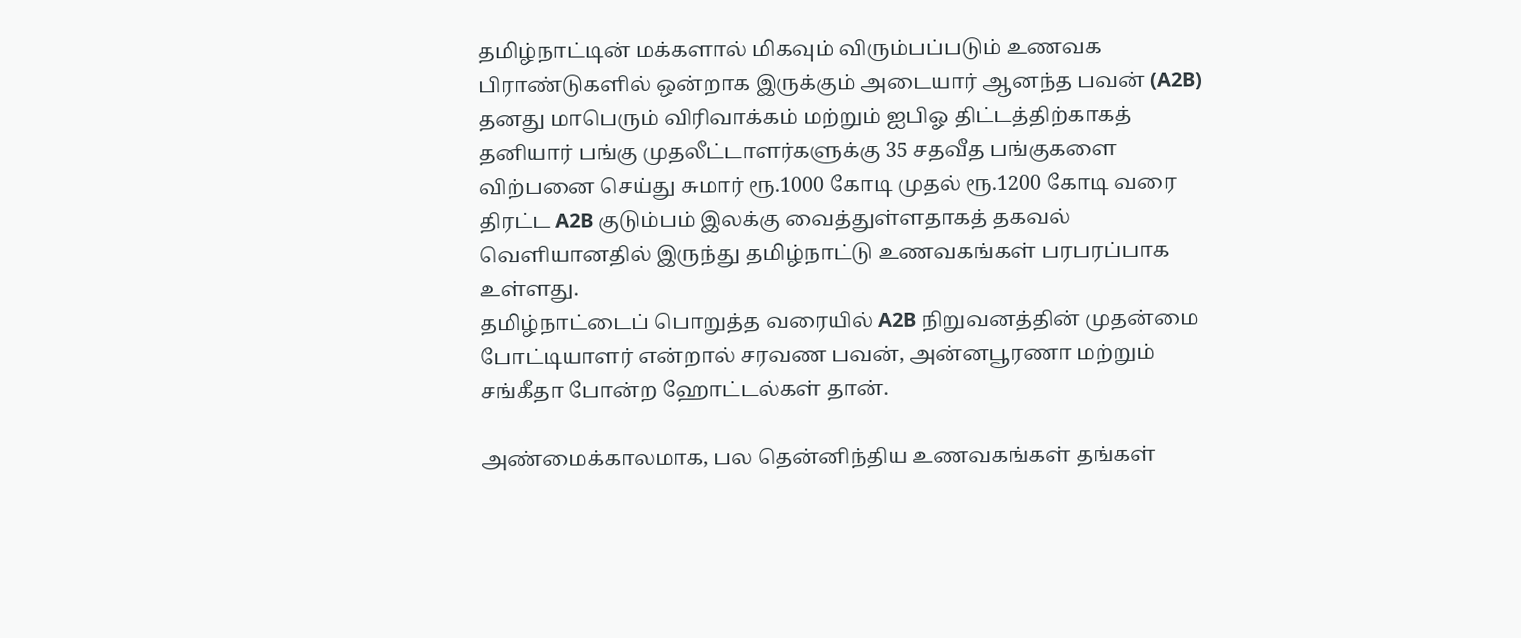தமிழ்நாட்டின் மக்களால் மிகவும் விரும்பப்படும் உணவக பிராண்டுகளில் ஒன்றாக இருக்கும் அடையார் ஆனந்த பவன் (A2B) தனது மாபெரும் விரிவாக்கம் மற்றும் ஐபிஓ திட்டத்திற்காகத் தனியார் பங்கு முதலீட்டாளர்களுக்கு 35 சதவீத பங்குகளை விற்பனை செய்து சுமார் ரூ.1000 கோடி முதல் ரூ.1200 கோடி வரை திரட்ட A2B குடும்பம் இலக்கு வைத்துள்ளதாகத் தகவல் வெளியானதில் இருந்து தமிழ்நாட்டு உணவகங்கள் பரபரப்பாக உள்ளது.
தமிழ்நாட்டைப் பொறுத்த வரையில் A2B நிறுவனத்தின் முதன்மை போட்டியாளர் என்றால் சரவண பவன், அன்னபூரணா மற்றும் சங்கீதா போன்ற ஹோட்டல்கள் தான்.

அண்மைக்காலமாக, பல தென்னிந்திய உணவகங்கள் தங்கள்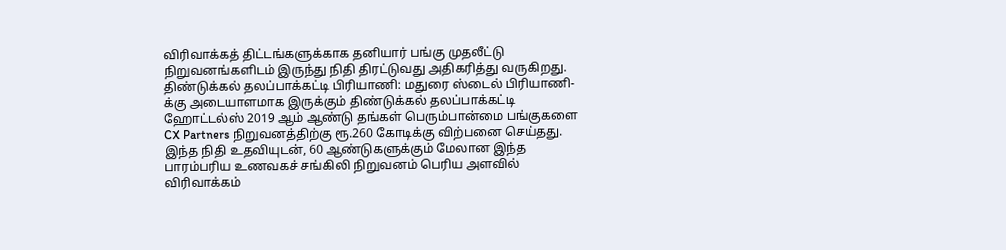விரிவாக்கத் திட்டங்களுக்காக தனியார் பங்கு முதலீட்டு நிறுவனங்களிடம் இருந்து நிதி திரட்டுவது அதிகரித்து வருகிறது.
திண்டுக்கல் தலப்பாக்கட்டி பிரியாணி: மதுரை ஸ்டைல் பிரியாணி-க்கு அடையாளமாக இருக்கும் திண்டுக்கல் தலப்பாக்கட்டி ஹோட்டல்ஸ் 2019 ஆம் ஆண்டு தங்கள் பெரும்பான்மை பங்குகளை CX Partners நிறுவனத்திற்கு ரூ.260 கோடிக்கு விற்பனை செய்தது. இந்த நிதி உதவியுடன், 60 ஆண்டுகளுக்கும் மேலான இந்த பாரம்பரிய உணவகச் சங்கிலி நிறுவனம் பெரிய அளவில் விரிவாக்கம்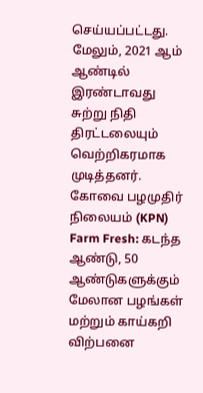செய்யப்பட்டது. மேலும், 2021 ஆம் ஆண்டில் இரண்டாவது சுற்று நிதி திரட்டலையும் வெற்றிகரமாக முடித்தனர்.
கோவை பழமுதிர் நிலையம் (KPN) Farm Fresh: கடந்த ஆண்டு, 50 ஆண்டுகளுக்கும் மேலான பழங்கள் மற்றும் காய்கறி விற்பனை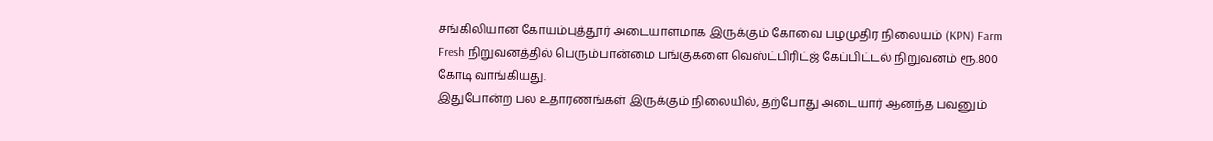சங்கிலியான கோயம்புத்தூர் அடையாளமாக இருக்கும் கோவை பழமுதிர நிலையம் (KPN) Farm Fresh நிறுவனத்தில் பெரும்பான்மை பங்குகளை வெஸ்ட்பிரிட்ஜ் கேப்பிட்டல் நிறுவனம் ரூ.800 கோடி வாங்கியது.
இதுபோன்ற பல உதாரணங்கள் இருக்கும் நிலையில், தற்போது அடையார் ஆனந்த பவனும்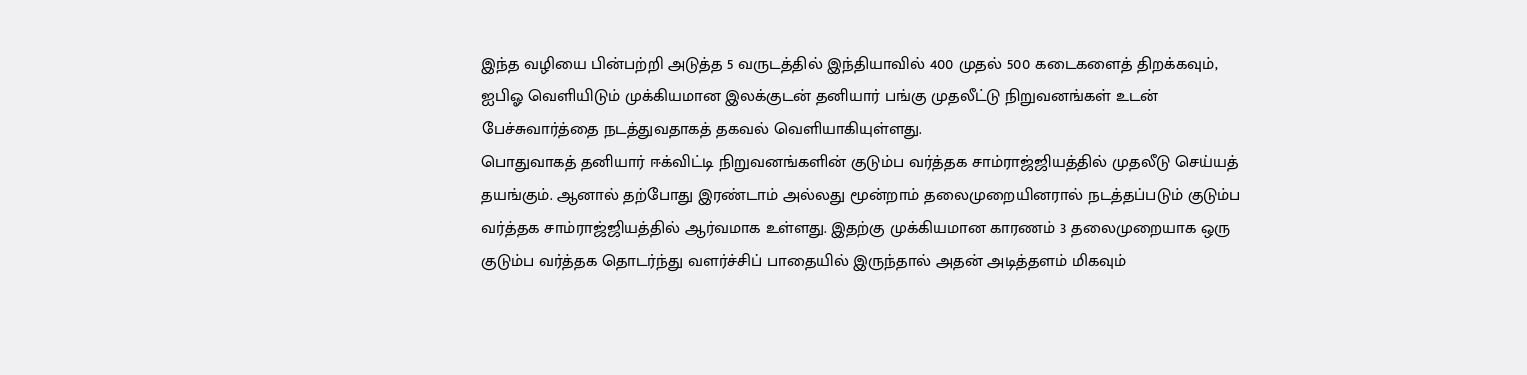இந்த வழியை பின்பற்றி அடுத்த 5 வருடத்தில் இந்தியாவில் 400 முதல் 500 கடைகளைத் திறக்கவும், ஐபிஓ வெளியிடும் முக்கியமான இலக்குடன் தனியார் பங்கு முதலீட்டு நிறுவனங்கள் உடன் பேச்சுவார்த்தை நடத்துவதாகத் தகவல் வெளியாகியுள்ளது.
பொதுவாகத் தனியார் ஈக்விட்டி நிறுவனங்களின் குடும்ப வர்த்தக சாம்ராஜ்ஜியத்தில் முதலீடு செய்யத் தயங்கும். ஆனால் தற்போது இரண்டாம் அல்லது மூன்றாம் தலைமுறையினரால் நடத்தப்படும் குடும்ப வர்த்தக சாம்ராஜ்ஜியத்தில் ஆர்வமாக உள்ளது. இதற்கு முக்கியமான காரணம் 3 தலைமுறையாக ஒரு குடும்ப வர்த்தக தொடர்ந்து வளர்ச்சிப் பாதையில் இருந்தால் அதன் அடித்தளம் மிகவும்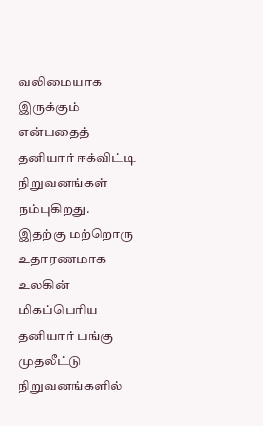வலிமையாக இருக்கும் என்பதைத் தனியார் ஈக்விட்டி நிறுவனங்கள் நம்புகிறது.
இதற்கு மற்றொரு உதாரணமாக உலகின் மிகப்பெரிய தனியார் பங்கு முதலீட்டு நிறுவனங்களில்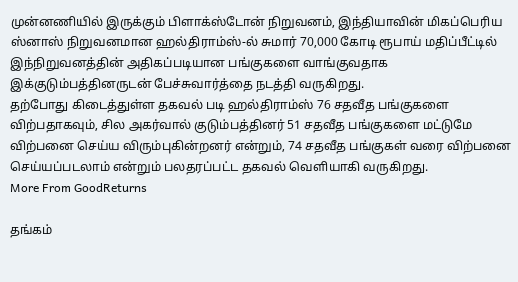முன்னணியில் இருக்கும் பிளாக்ஸ்டோன் நிறுவனம், இந்தியாவின் மிகப்பெரிய ஸ்னாஸ் நிறுவனமான ஹல்திராம்ஸ்-ல் சுமார் 70,000 கோடி ரூபாய் மதிப்பீட்டில் இந்நிறுவனத்தின் அதிகப்படியான பங்குகளை வாங்குவதாக இக்குடும்பத்தினருடன் பேச்சுவார்த்தை நடத்தி வருகிறது.
தற்போது கிடைத்துள்ள தகவல் படி ஹல்திராம்ஸ் 76 சதவீத பங்குகளை விற்பதாகவும், சில அகர்வால் குடும்பத்தினர் 51 சதவீத பங்குகளை மட்டுமே விற்பனை செய்ய விரும்புகின்றனர் என்றும், 74 சதவீத பங்குகள் வரை விற்பனை செய்யப்படலாம் என்றும் பலதரப்பட்ட தகவல் வெளியாகி வருகிறது.
More From GoodReturns

தங்கம்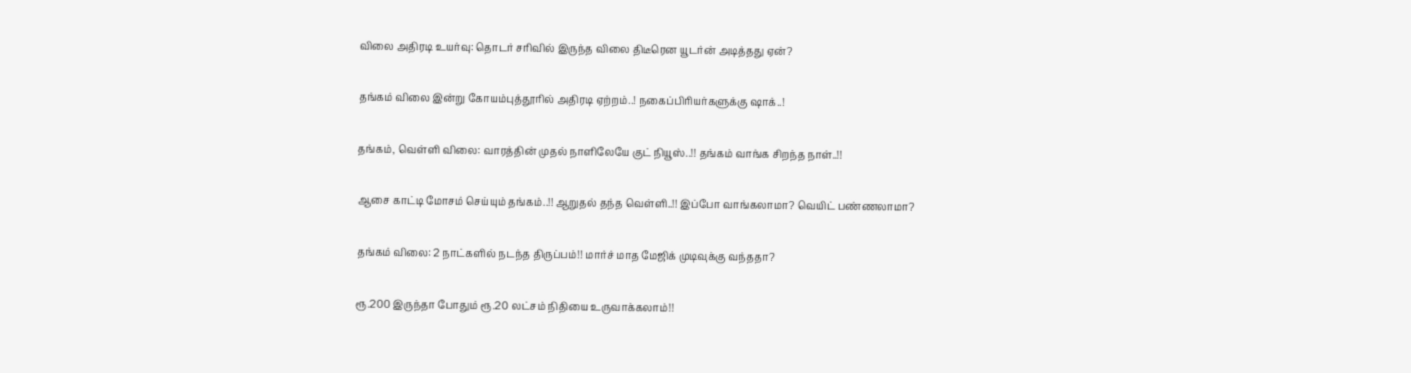விலை அதிரடி உயர்வு: தொடர் சரிவில் இருந்த விலை திடீரென யூடர்ன் அடித்தது ஏன்?

தங்கம் விலை இன்று கோயம்புத்தூரில் அதிரடி ஏற்றம்..! நகைப்பிரியர்களுக்கு ஷாக்..!

தங்கம், வெள்ளி விலை: வாரத்தின் முதல் நாளிலேயே குட் நியூஸ்..!! தங்கம் வாங்க சிறந்த நாள்..!!

ஆசை காட்டி மோசம் செய்யும் தங்கம்..!! ஆறுதல் தந்த வெள்ளி..!! இப்போ வாங்கலாமா? வெயிட் பண்ணலாமா?

தங்கம் விலை: 2 நாட்களில் நடந்த திருப்பம்!! மார்ச் மாத மேஜிக் முடிவுக்கு வந்ததா?

ரூ.200 இருந்தா போதும் ரூ.20 லட்சம் நிதியை உருவாக்கலாம்!!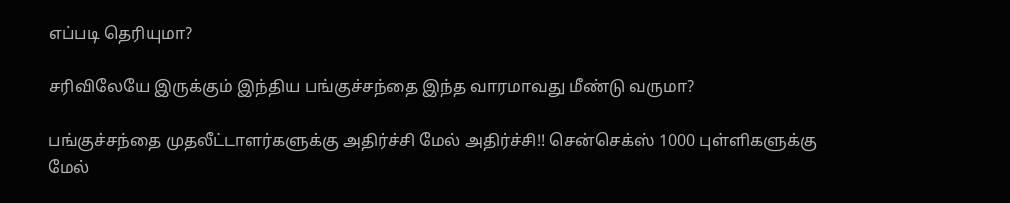எப்படி தெரியுமா?

சரிவிலேயே இருக்கும் இந்திய பங்குச்சந்தை இந்த வாரமாவது மீண்டு வருமா?

பங்குச்சந்தை முதலீட்டாளர்களுக்கு அதிர்ச்சி மேல் அதிர்ச்சி!! சென்செக்ஸ் 1000 புள்ளிகளுக்கு மேல்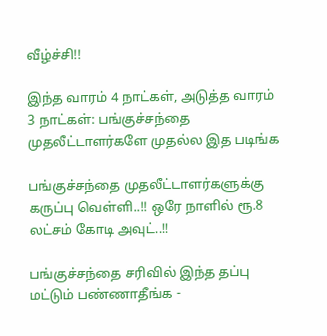வீழ்ச்சி!!

இந்த வாரம் 4 நாட்கள், அடுத்த வாரம் 3 நாட்கள்: பங்குச்சந்தை முதலீட்டாளர்களே முதல்ல இத படிங்க

பங்குச்சந்தை முதலீட்டாளர்களுக்கு கருப்பு வெள்ளி..!! ஒரே நாளில் ரூ.8 லட்சம் கோடி அவுட்..!!

பங்குச்சந்தை சரிவில் இந்த தப்பு மட்டும் பண்ணாதீங்க -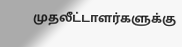முதலீட்டாளர்களுக்கு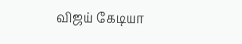விஜய் கேடியா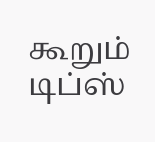கூறும் டிப்ஸ்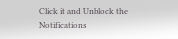Click it and Unblock the Notifications